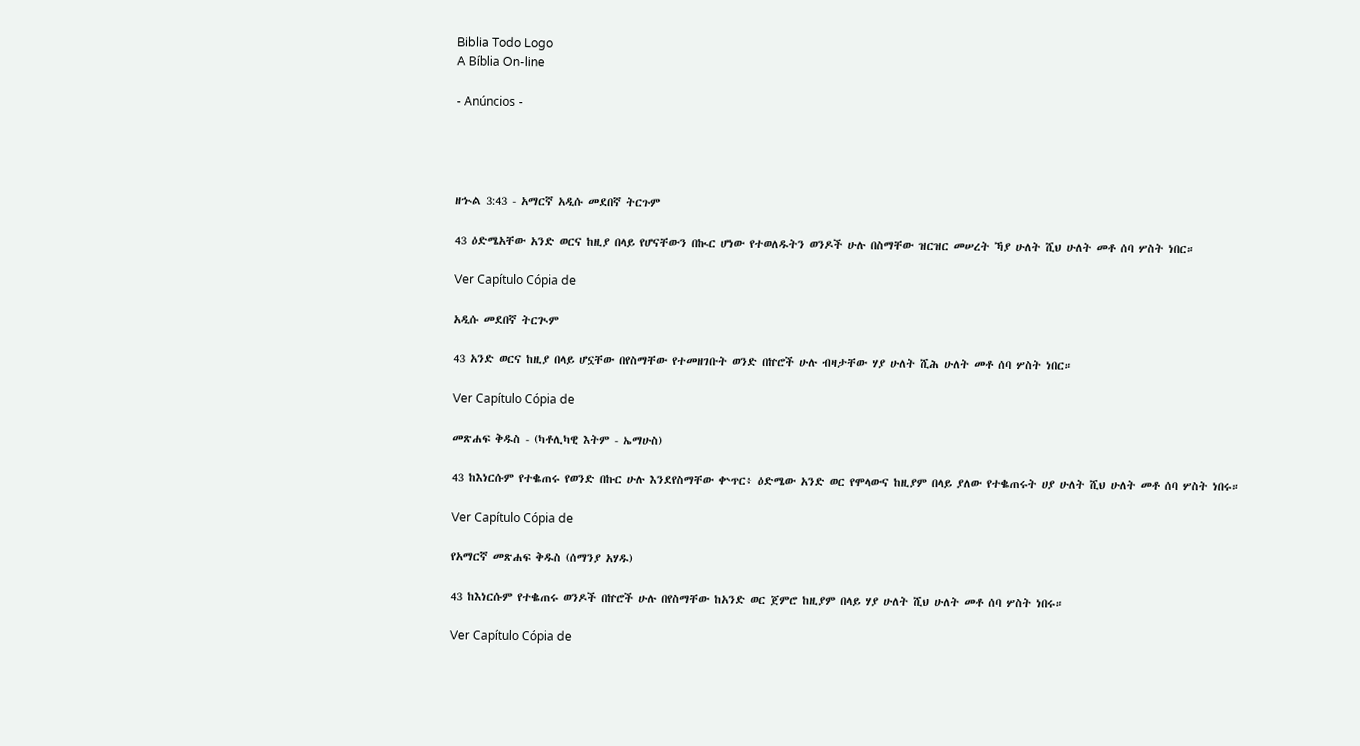Biblia Todo Logo
A Bíblia On-line

- Anúncios -




ዘኍል 3:43 - አማርኛ አዲሱ መደበኛ ትርጉም

43 ዕድሜአቸው አንድ ወርና ከዚያ በላይ የሆናቸውን በኲር ሆነው የተወለዱትን ወንዶች ሁሉ በስማቸው ዝርዝር መሠረት ኻያ ሁለት ሺህ ሁለት መቶ ሰባ ሦስት ነበር።

Ver Capítulo Cópia de

አዲሱ መደበኛ ትርጒም

43 አንድ ወርና ከዚያ በላይ ሆኗቸው በየስማቸው የተመዘገቡት ወንድ በኵሮች ሁሉ ብዛታቸው ሃያ ሁለት ሺሕ ሁለት መቶ ሰባ ሦስት ነበር።

Ver Capítulo Cópia de

መጽሐፍ ቅዱስ - (ካቶሊካዊ እትም - ኤማሁስ)

43 ከእነርሱም የተቈጠሩ የወንድ በኩር ሁሉ እንደየስማቸው ቍጥር፥ ዕድሜው አንድ ወር የሞላውና ከዚያም በላይ ያለው የተቈጠሩት ሀያ ሁለት ሺህ ሁለት መቶ ሰባ ሦስት ነበሩ።

Ver Capítulo Cópia de

የአማርኛ መጽሐፍ ቅዱስ (ሰማንያ አሃዱ)

43 ከእነርሱም የተቈጠሩ ወንዶች በኵሮች ሁሉ በየስማቸው ከአንድ ወር ጀምሮ ከዚያም በላይ ሃያ ሁለት ሺህ ሁለት መቶ ሰባ ሦስት ነበሩ።

Ver Capítulo Cópia de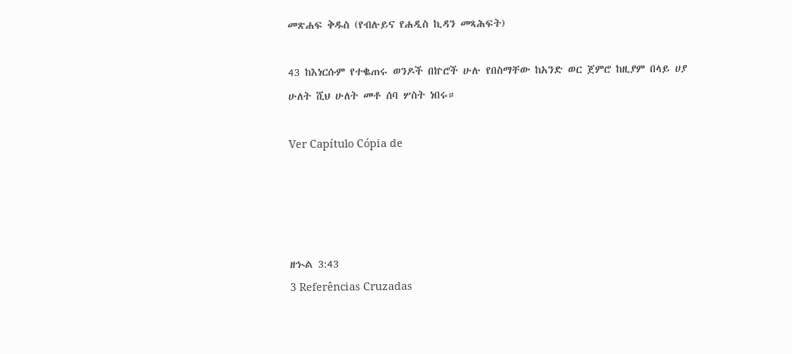መጽሐፍ ቅዱስ (የብሉይና የሐዲስ ኪዳን መጻሕፍት)

43 ከእነርሱም የተቈጠሩ ወንዶች በኵሮች ሁሉ የበስማቸው ከአንድ ወር ጀምሮ ከዚያም በላይ ሀያ ሁለት ሺህ ሁለት መቶ ሰባ ሦስት ነበሩ።

Ver Capítulo Cópia de




ዘኍል 3:43
3 Referências Cruzadas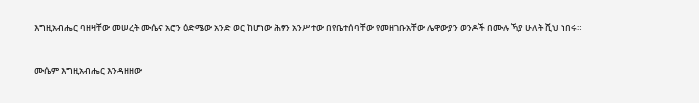እግዚአብሔር ባዘዛቸው መሠረት ሙሴና አሮን ዕድሜው አንድ ወር ከሆነው ሕፃን አንሥተው በየቤተሰባቸው የመዘገቡአቸው ሌዋውያን ወንዶች በሙሉ ኻያ ሁለት ሺህ ነበሩ።


ሙሴም እግዚአብሔር እንዳዘዘው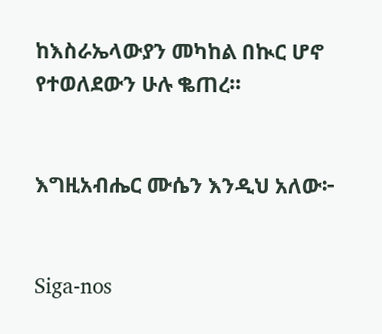ከእስራኤላውያን መካከል በኲር ሆኖ የተወለደውን ሁሉ ቈጠረ።


እግዚአብሔር ሙሴን እንዲህ አለው፦


Siga-nos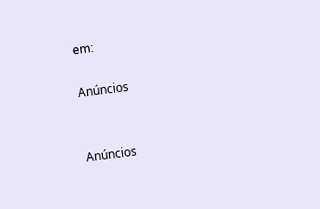em:

Anúncios


Anúncios